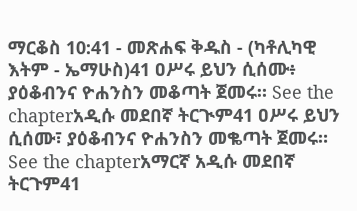ማርቆስ 10:41 - መጽሐፍ ቅዱስ - (ካቶሊካዊ እትም - ኤማሁስ)41 ዐሥሩ ይህን ሲሰሙ፥ ያዕቆብንና ዮሐንስን መቆጣት ጀመሩ። See the chapterአዲሱ መደበኛ ትርጒም41 ዐሥሩ ይህን ሲሰሙ፣ ያዕቆብንና ዮሐንስን መቈጣት ጀመሩ። See the chapterአማርኛ አዲሱ መደበኛ ትርጉም41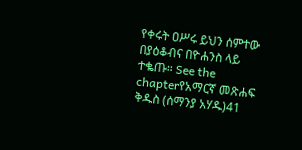የቀሩት ዐሥሩ ይህን ሰምተው በያዕቆብና በዮሐንስ ላይ ተቈጡ። See the chapterየአማርኛ መጽሐፍ ቅዱስ (ሰማንያ አሃዱ)41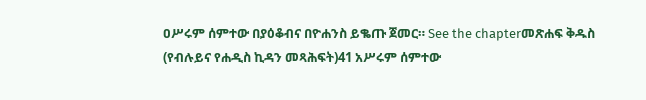ዐሥሩም ሰምተው በያዕቆብና በዮሐንስ ይቈጡ ጀመር። See the chapterመጽሐፍ ቅዱስ (የብሉይና የሐዲስ ኪዳን መጻሕፍት)41 አሥሩም ሰምተው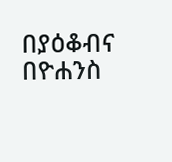በያዕቆብና በዮሐንስ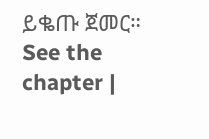ይቈጡ ጀመር። See the chapter |